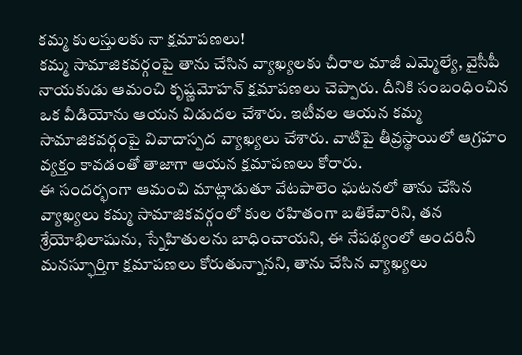కమ్మ కులస్తులకు నా క్షమాపణలు!
కమ్మ సామాజికవర్గంపై తాను చేసిన వ్యాఖ్యలకు చీరాల మాజీ ఎమ్మెల్యే, వైసీపీ నాయకుడు ఆమంచి కృష్ణమోహన్ క్షమాపణలు చెప్పారు. దీనికి సంబంధించిన ఒక వీడియోను ఆయన విడుదల చేశారు. ఇటీవల ఆయన కమ్మ సామాజికవర్గంపై వివాదాస్పద వ్యాఖ్యలు చేశారు. వాటిపై తీవ్రస్థాయిలో ఆగ్రహం వ్యక్తం కావడంతో తాజాగా ఆయన క్షమాపణలు కోరారు.
ఈ సందర్భంగా ఆమంచి మాట్లాడుతూ వేటపాలెం ఘటనలో తాను చేసిన వ్యాఖ్యలు కమ్మ సామాజికవర్గంలో కుల రహితంగా బతికేవారిని, తన శ్రేయోభిలాషును, స్నేహితులను బాధించాయని, ఈ నేపథ్యంలో అందరినీ మనస్ఫూర్తిగా క్షమాపణలు కోరుతున్నానని, తాను చేసిన వ్యాఖ్యలు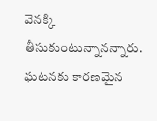వెనక్కి తీసుకుంటున్నానన్నారు. ఘటనకు కారణమైన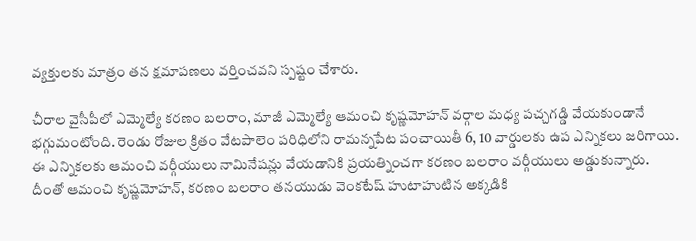వ్యక్తులకు మాత్రం తన క్షమాపణలు వర్తించవని స్పష్టం చేశారు.

చీరాల వైసీపీలో ఎమ్మెల్యే కరణం బలరాం, మాజీ ఎమ్మెల్యే ఆమంచి కృష్ణమోహన్ వర్గాల మధ్య పచ్చగడ్డి వేయకుండానే భగ్గుమంటోంది. రెండు రోజుల క్రితం వేటపాలెం పరిధిలోని రామన్నపేట పంచాయితీ 6, 10 వార్డులకు ఉప ఎన్నికలు జరిగాయి. ఈ ఎన్నికలకు ఆమంచి వర్గీయులు నామినేషన్లు వేయడానికి ప్రయత్నించగా కరణం బలరాం వర్గీయులు అడ్డుకున్నారు.
దీంతో ఆమంచి కృష్ణమోహన్, కరణం బలరాం తనయుడు వెంకటేష్ హుటాహుటిన అక్కడికి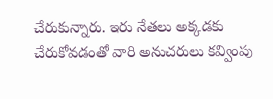చేరుకున్నారు. ఇరు నేతలు అక్కడకు చేరుకోవడంతో వారి అనుచరులు కవ్వింపు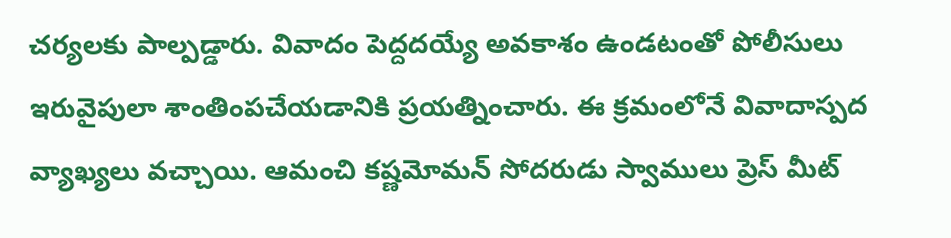చర్యలకు పాల్పడ్డారు. వివాదం పెద్దదయ్యే అవకాశం ఉండటంతో పోలీసులు ఇరువైపులా శాంతింపచేయడానికి ప్రయత్నించారు. ఈ క్రమంలోనే వివాదాస్పద వ్యాఖ్యలు వచ్చాయి. ఆమంచి కష్ణమోమన్ సోదరుడు స్వాములు ప్రెస్ మీట్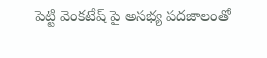పెట్టి వెంకటేష్ పై అసభ్య పదజాలంతో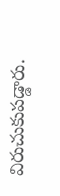విరుచుకుపడ్డారు.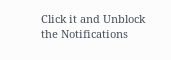Click it and Unblock the Notifications